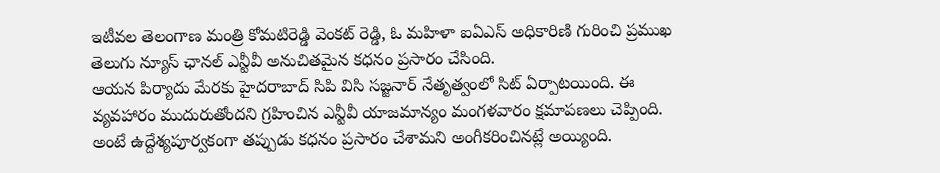ఇటీవల తెలంగాణ మంత్రి కోమటిరెడ్డి వెంకట్ రెడ్డి, ఓ మహిళా ఐఏఎస్ అధికారిణి గురించి ప్రముఖ తెలుగు న్యూస్ ఛానల్ ఎన్టీవీ అనుచితమైన కధనం ప్రసారం చేసింది.
ఆయన పిర్యాదు మేరకు హైదరాబాద్ సిపి విసి సజ్జనార్ నేతృత్వంలో సిట్ ఏర్పాటయింది. ఈ వ్యవహారం ముదురుతోందని గ్రహించిన ఎన్టీవీ యాజమాన్యం మంగళవారం క్షమాపణలు చెప్పింది. అంటే ఉద్దేశ్యపూర్వకంగా తప్పుడు కధనం ప్రసారం చేశామని అంగీకరించినట్లే అయ్యింది.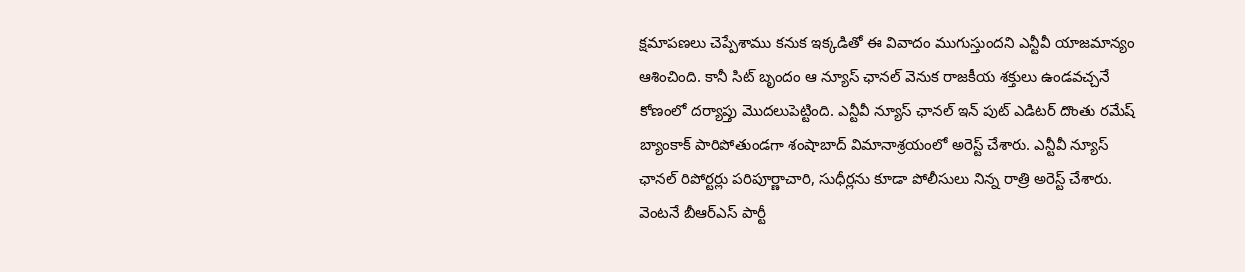క్షమాపణలు చెప్పేశాము కనుక ఇక్కడితో ఈ వివాదం ముగుస్తుందని ఎన్టీవీ యాజమాన్యం ఆశించింది. కానీ సిట్ బృందం ఆ న్యూస్ ఛానల్ వెనుక రాజకీయ శక్తులు ఉండవచ్చనే కోణంలో దర్యాప్తు మొదలుపెట్టింది. ఎన్టీవీ న్యూస్ ఛానల్ ఇన్ పుట్ ఎడిటర్ దొంతు రమేష్ బ్యాంకాక్ పారిపోతుండగా శంషాబాద్ విమానాశ్రయంలో అరెస్ట్ చేశారు. ఎన్టీవీ న్యూస్ ఛానల్ రిపోర్టర్లు పరిపూర్ణాచారి, సుధీర్లను కూడా పోలీసులు నిన్న రాత్రి అరెస్ట్ చేశారు.
వెంటనే బీఆర్ఎస్ పార్టీ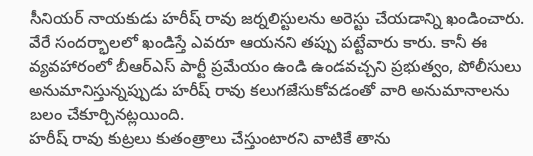సీనియర్ నాయకుడు హరీష్ రావు జర్నలిస్టులను అరెస్టు చేయడాన్ని ఖండించారు. వేరే సందర్భాలలో ఖండిస్తే ఎవరూ ఆయనని తప్పు పట్టేవారు కారు. కానీ ఈ వ్యవహారంలో బీఆర్ఎస్ పార్టీ ప్రమేయం ఉండి ఉండవచ్చని ప్రభుత్వం, పోలీసులు అనుమానిస్తున్నప్పుడు హరీష్ రావు కలుగజేసుకోవడంతో వారి అనుమానాలను బలం చేకూర్చినట్లయింది.
హరీష్ రావు కుట్రలు కుతంత్రాలు చేస్తుంటారని వాటికే తాను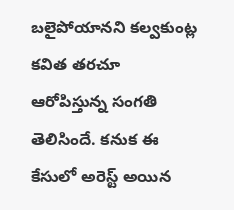బలైపోయానని కల్వకుంట్ల కవిత తరచూ ఆరోపిస్తున్న సంగతి తెలిసిందే. కనుక ఈ కేసులో అరెస్ట్ అయిన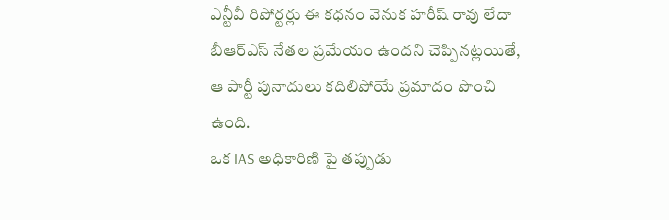ఎన్టీవీ రిపోర్టర్లు ఈ కధనం వెనుక హరీష్ రావు లేదా బీఆర్ఎస్ నేతల ప్రమేయం ఉందని చెప్పినట్లయితే, ఆ పార్టీ పునాదులు కదిలిపోయే ప్రమాదం పొంచి ఉంది.
ఒక IAS అధికారిణి పై తప్పుడు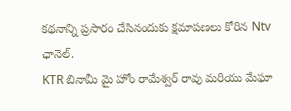కథనాన్ని ప్రసారం చేసినందుకు క్షమాపణలు కోరిన Ntv ఛానెల్.
KTR బినామీ మై హోం రామేశ్వర్ రావు మరియు మేఘా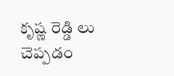కృష్ణ రెడ్డి లు చెప్పడం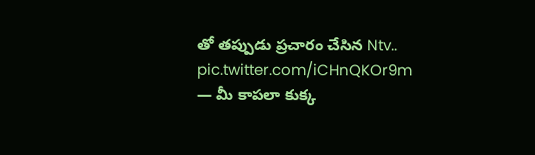తో తప్పుడు ప్రచారం చేసిన Ntv.. pic.twitter.com/iCHnQKOr9m
— మీ కాపలా కుక్క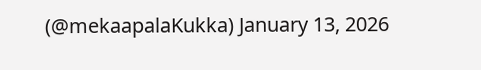(@mekaapalaKukka) January 13, 2026